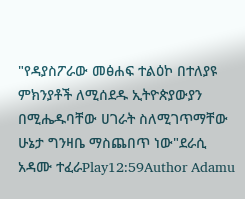"የዳያስፖራው መፅሐፍ ተልዕኮ በተለያዩ ምክንያቶች ለሚሰደዱ ኢትዮጵያውያን በሚሔዱባቸው ሀገራት ስለሚገጥማቸው ሁኔታ ግንዛቤ ማስጨበጥ ነው"ደራሲ አዳሙ ተፈራPlay12:59Author Adamu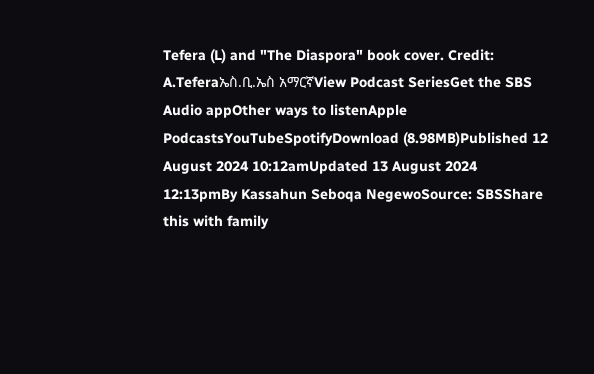Tefera (L) and "The Diaspora" book cover. Credit: A.Teferaኤስ.ቢ.ኤስ አማርኛView Podcast SeriesGet the SBS Audio appOther ways to listenApple PodcastsYouTubeSpotifyDownload (8.98MB)Published 12 August 2024 10:12amUpdated 13 August 2024 12:13pmBy Kassahun Seboqa NegewoSource: SBSShare this with family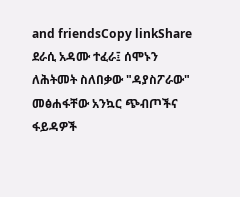and friendsCopy linkShare ደራሲ አዳሙ ተፈራ፤ ሰሞኑን ለሕትመት ስለበቃው "ዳያስፖራው" መፅሐፋቸው አንኳር ጭብጦችና ፋይዳዎች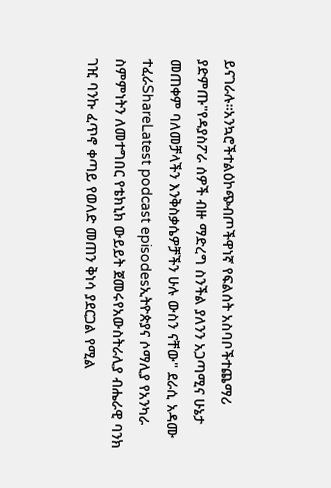ይናገራሉ።አንኳሮችተልዕኮጭብጦችዋነኛ የፍልሰት አስባቦችተጨማሪ ያድምጡ"የዳያስፖራ ሰዎች ብዙ ማድረግ ስንችል ያለንን አጋጣሚና ሁኔታ መጠቀም ባለመቻላችን እንቅስቃሴዎቻችን ሁሉ ውስን ናቸው" ደራሲ አዳሙ ተፈራShareLatest podcast episodesኢትዮጵያና ሶማሊያ የአንካራ ስምምነትን ለመተግበር የቴክኒክ ውይይት ጀመሩየአውስትራሊያ ብሔራዊ ባንክ ገዢ ባንኩ ፈጥኖ ቀጣይ የወለድ መጠን ቅነሳ ያደርጋል የሚል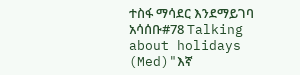ተስፋ ማሳደር እንደማይገባ አሳሰቡ#78 Talking about holidays (Med)"እኛ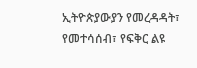ኢትዮጵያውያን የመረዳዳት፣ የመተሳሰብ፣ የፍቅር ልዩ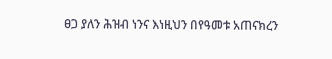ፀጋ ያለን ሕዝብ ነንና እነዚህን በየዓመቱ አጠናክረን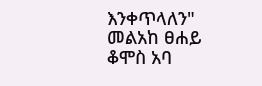እንቀጥላለን" መልአከ ፀሐይ ቆሞስ አባ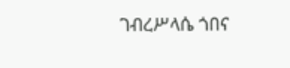ገብረሥላሴ ጎበና